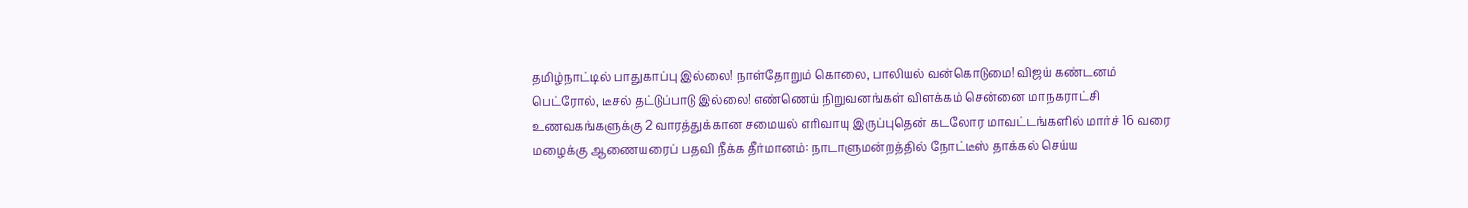தமிழ்நாட்டில் பாதுகாப்பு இல்லை! நாள்தோறும் கொலை, பாலியல் வன்கொடுமை! விஜய் கண்டனம் பெட்ரோல், டீசல் தட்டுப்பாடு இல்லை! எண்ணெய் நிறுவனங்கள் விளக்கம் சென்னை மாநகராட்சி உணவகங்களுக்கு 2 வாரத்துக்கான சமையல் எரிவாயு இருப்புதென் கடலோர மாவட்டங்களில் மார்ச் 16 வரை மழைக்கு ஆணையரைப் பதவி நீக்க தீர்மானம்: நாடாளுமன்றத்தில் நோட்டீஸ் தாக்கல் செய்ய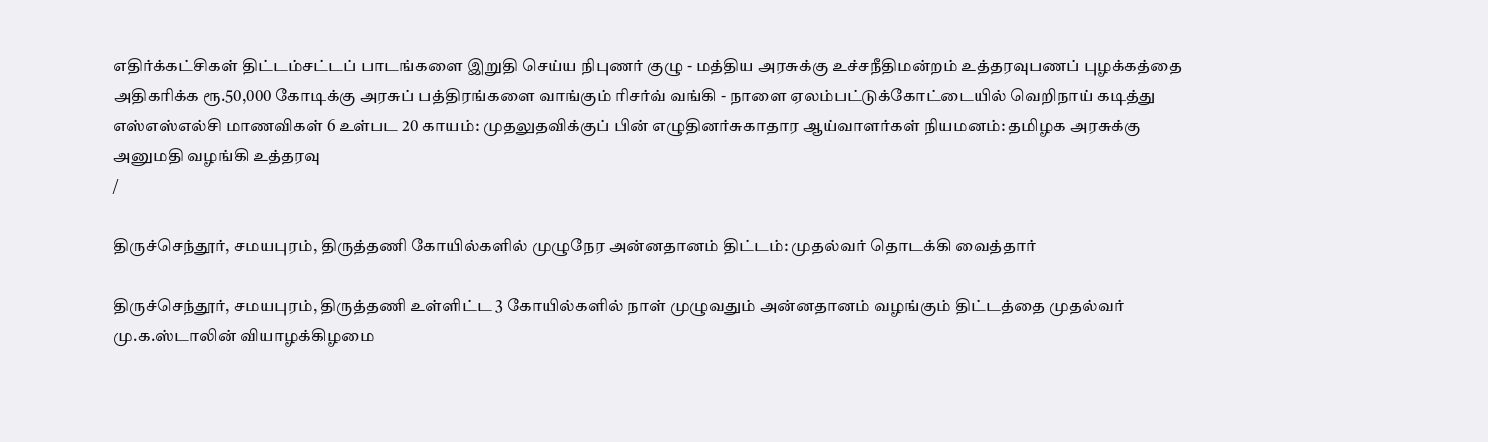எதிர்க்கட்சிகள் திட்டம்சட்டப் பாடங்களை இறுதி செய்ய நிபுணர் குழு - மத்திய அரசுக்கு உச்சநீதிமன்றம் உத்தரவுபணப் புழக்கத்தை அதிகரிக்க ரூ.50,000 கோடிக்கு அரசுப் பத்திரங்களை வாங்கும் ரிசர்வ் வங்கி - நாளை ஏலம்பட்டுக்கோட்டையில் வெறிநாய் கடித்து எஸ்எஸ்எல்சி மாணவிகள் 6 உள்பட 20 காயம்: முதலுதவிக்குப் பின் எழுதினர்சுகாதார ஆய்வாளர்கள் நியமனம்: தமிழக அரசுக்கு அனுமதி வழங்கி உத்தரவு
/

திருச்செந்தூர், சமயபுரம், திருத்தணி கோயில்களில் முழுநேர அன்னதானம் திட்டம்: முதல்வர் தொடக்கி வைத்தார்

திருச்செந்தூர், சமயபுரம், திருத்தணி உள்ளிட்ட 3 கோயில்களில் நாள் முழுவதும் அன்னதானம் வழங்கும் திட்டத்தை முதல்வர் மு.க.ஸ்டாலின் வியாழக்கிழமை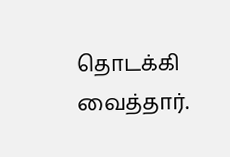தொடக்கி வைத்தார்.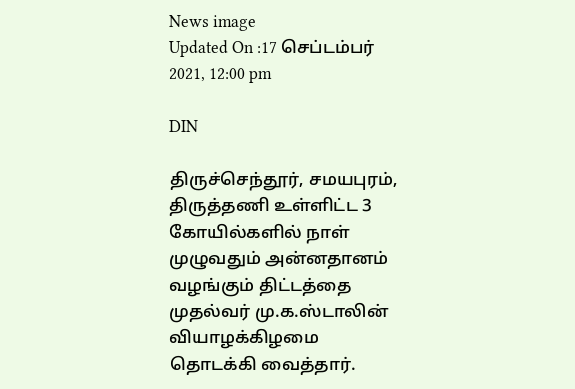News image
Updated On :17 செப்டம்பர் 2021, 12:00 pm

DIN

திருச்செந்தூர், சமயபுரம், திருத்தணி உள்ளிட்ட 3 கோயில்களில் நாள் முழுவதும் அன்னதானம் வழங்கும் திட்டத்தை முதல்வர் மு.க.ஸ்டாலின் வியாழக்கிழமை தொடக்கி வைத்தார்.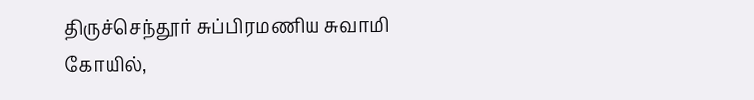திருச்செந்தூர் சுப்பிரமணிய சுவாமி கோயில்,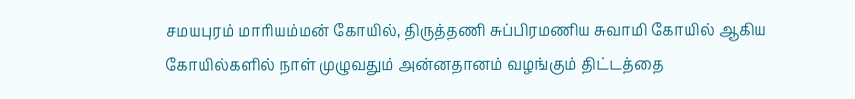சமயபுரம் மாரியம்மன் கோயில், திருத்தணி சுப்பிரமணிய சுவாமி கோயில் ஆகிய கோயில்களில் நாள் முழுவதும் அன்னதானம் வழங்கும் திட்டத்தை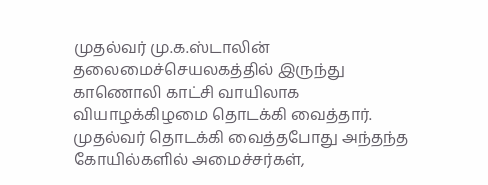முதல்வர் மு.க.ஸ்டாலின் தலைமைச்செயலகத்தில் இருந்து காணொலி காட்சி வாயிலாக வியாழக்கிழமை தொடக்கி வைத்தார். முதல்வர் தொடக்கி வைத்தபோது அந்தந்த கோயில்களில் அமைச்சர்கள்,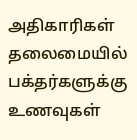அதிகாரிகள் தலைமையில் பக்தர்களுக்கு உணவுகள்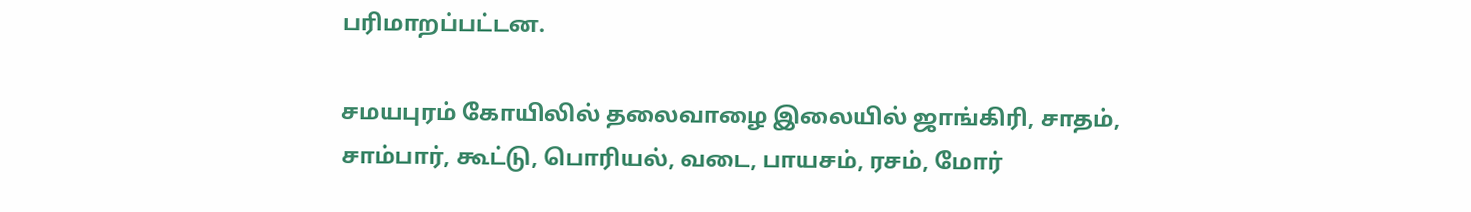பரிமாறப்பட்டன.

சமயபுரம் கோயிலில் தலைவாழை இலையில் ஜாங்கிரி, சாதம், சாம்பார், கூட்டு, பொரியல், வடை, பாயசம், ரசம், மோர்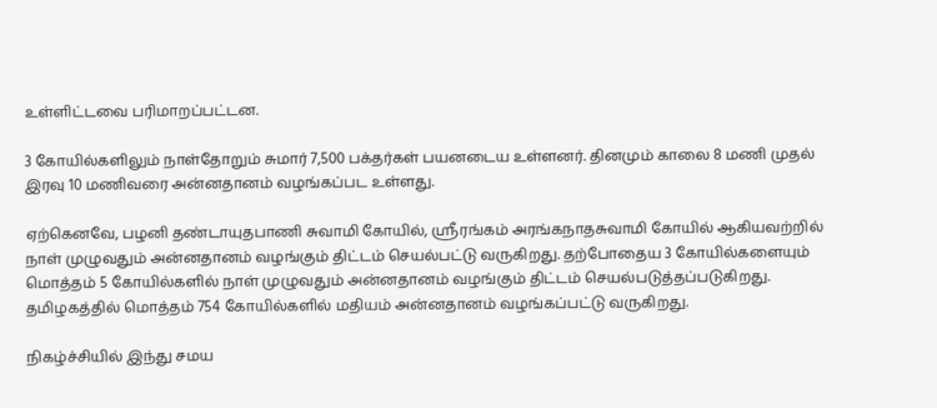உள்ளிட்டவை பரிமாறப்பட்டன.

3 கோயில்களிலும் நாள்தோறும் சுமார் 7,500 பக்தர்கள் பயனடைய உள்ளனர். தினமும் காலை 8 மணி முதல் இரவு 10 மணிவரை அன்னதானம் வழங்கப்பட உள்ளது.

ஏற்கெனவே, பழனி தண்டாயுதபாணி சுவாமி கோயில், ஸ்ரீரங்கம் அரங்கநாதசுவாமி கோயில் ஆகியவற்றில் நாள் முழுவதும் அன்னதானம் வழங்கும் திட்டம் செயல்பட்டு வருகிறது. தற்போதைய 3 கோயில்களையும் மொத்தம் 5 கோயில்களில் நாள் முழுவதும் அன்னதானம் வழங்கும் திட்டம் செயல்படுத்தப்படுகிறது. தமிழகத்தில் மொத்தம் 754 கோயில்களில் மதியம் அன்னதானம் வழங்கப்பட்டு வருகிறது.

நிகழ்ச்சியில் இந்து சமய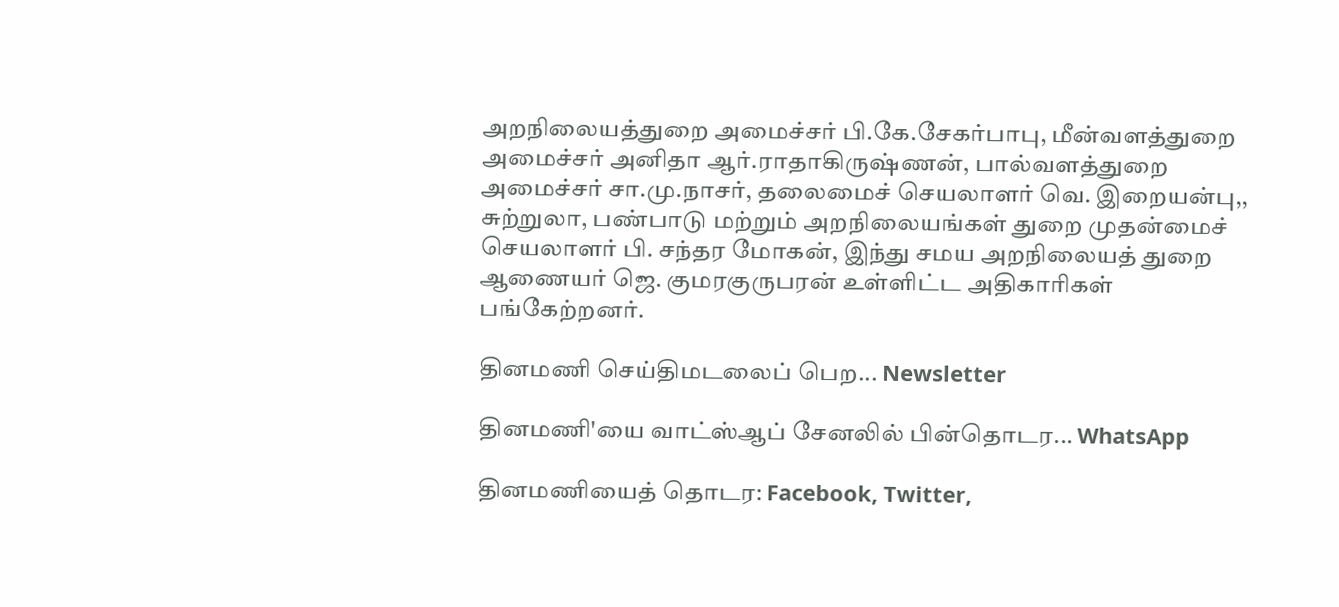அறநிலையத்துறை அமைச்சர் பி.கே.சேகர்பாபு, மீன்வளத்துறை அமைச்சர் அனிதா ஆர்.ராதாகிருஷ்ணன், பால்வளத்துறை அமைச்சர் சா.மு.நாசர், தலைமைச் செயலாளர் வெ. இறையன்பு,, சுற்றுலா, பண்பாடு மற்றும் அறநிலையங்கள் துறை முதன்மைச் செயலாளர் பி. சந்தர மோகன், இந்து சமய அறநிலையத் துறை ஆணையர் ஜெ. குமரகுருபரன் உள்ளிட்ட அதிகாரிகள் பங்கேற்றனர்.

தினமணி செய்திமடலைப் பெற... Newsletter

தினமணி'யை வாட்ஸ்ஆப் சேனலில் பின்தொடர... WhatsApp

தினமணியைத் தொடர: Facebook, Twitter,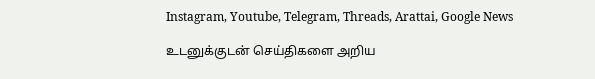Instagram, Youtube, Telegram, Threads, Arattai, Google News

உடனுக்குடன் செய்திகளை அறிய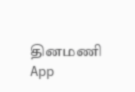தினமணி App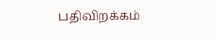பதிவிறக்கம்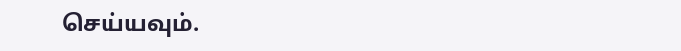செய்யவும்.